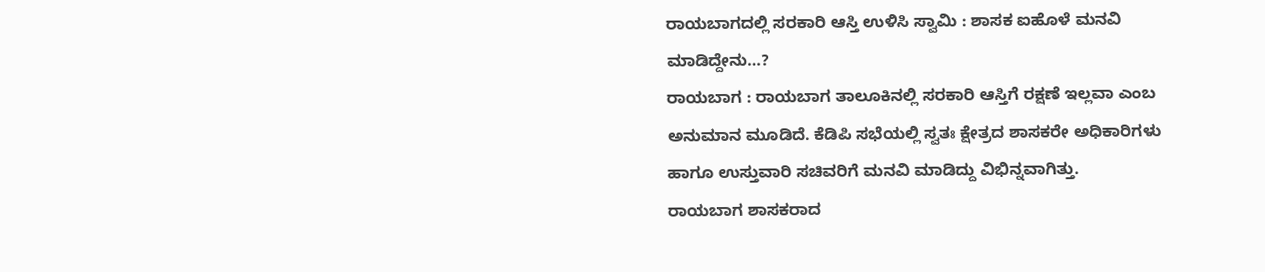ರಾಯಬಾಗದಲ್ಲಿ ಸರಕಾರಿ ಆಸ್ತಿ ಉಳಿಸಿ ಸ್ವಾಮಿ : ಶಾಸಕ ಐಹೊಳೆ ಮನವಿ ಮಾಡಿದ್ದೇನು…?
ರಾಯಬಾಗ : ರಾಯಬಾಗ ತಾಲೂಕಿನಲ್ಲಿ ಸರಕಾರಿ ಆಸ್ತಿಗೆ ರಕ್ಷಣೆ ಇಲ್ಲವಾ ಎಂಬ ಅನುಮಾನ ಮೂಡಿದೆ. ಕೆಡಿಪಿ ಸಭೆಯಲ್ಲಿ ಸ್ವತಃ ಕ್ಷೇತ್ರದ ಶಾಸಕರೇ ಅಧಿಕಾರಿಗಳು ಹಾಗೂ ಉಸ್ತುವಾರಿ ಸಚಿವರಿಗೆ ಮನವಿ ಮಾಡಿದ್ದು ವಿಭಿನ್ನವಾಗಿತ್ತು.
ರಾಯಬಾಗ ಶಾಸಕರಾದ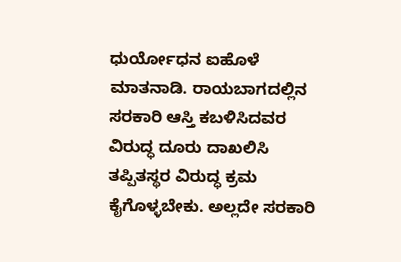ಧುರ್ಯೋಧನ ಐಹೊಳೆ ಮಾತನಾಡಿ. ರಾಯಬಾಗದಲ್ಲಿನ ಸರಕಾರಿ ಆಸ್ತಿ ಕಬಳಿಸಿದವರ ವಿರುದ್ಧ ದೂರು ದಾಖಲಿಸಿ ತಪ್ಪಿತಸ್ಥರ ವಿರುದ್ಧ ಕ್ರಮ ಕೈಗೊಳ್ಳಬೇಕು. ಅಲ್ಲದೇ ಸರಕಾರಿ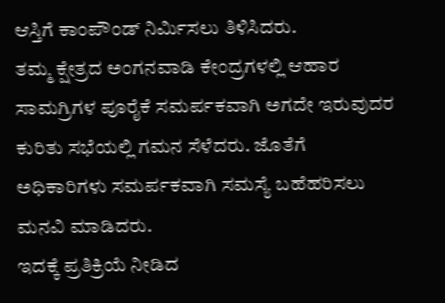ಆಸ್ತಿಗೆ ಕಾಂಪೌಂಡ್ ನಿರ್ಮಿಸಲು ತಿಳಿಸಿದರು.
ತಮ್ಮ ಕ್ಷೇತ್ರದ ಅಂಗನವಾಡಿ ಕೇಂದ್ರಗಳಲ್ಲಿ ಆಹಾರ ಸಾಮಗ್ರಿಗಳ ಪೂರೈಕೆ ಸಮರ್ಪಕವಾಗಿ ಅಗದೇ ಇರುವುದರ ಕುರಿತು ಸಭೆಯಲ್ಲಿ ಗಮನ ಸೆಳೆದರು. ಜೊತೆಗೆ ಅಧಿಕಾರಿಗಳು ಸಮರ್ಪಕವಾಗಿ ಸಮಸ್ಯೆ ಬಹೆಹರಿಸಲು ಮನವಿ ಮಾಡಿದರು.
ಇದಕ್ಕೆ ಪ್ರತಿಕ್ರಿಯೆ ನೀಡಿದ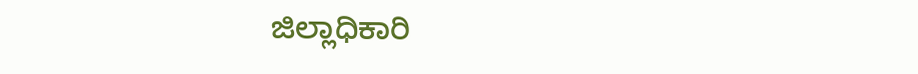ಜಿಲ್ಲಾಧಿಕಾರಿ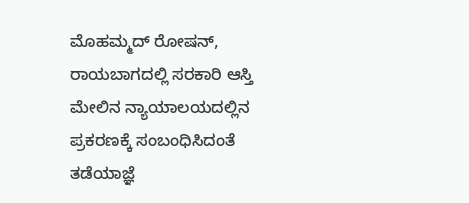ಮೊಹಮ್ಮದ್ ರೋಷನ್, ರಾಯಬಾಗದಲ್ಲಿ ಸರಕಾರಿ ಆಸ್ತಿ ಮೇಲಿನ ನ್ಯಾಯಾಲಯದಲ್ಲಿನ ಪ್ರಕರಣಕ್ಕೆ ಸಂಬಂಧಿಸಿದಂತೆ ತಡೆಯಾಜ್ಞೆ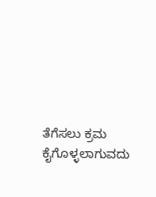ತೆಗೆಸಲು ಕ್ರಮ ಕೈಗೊಳ್ಳಲಾಗುವದು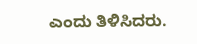ಎಂದು ತಿಳಿಸಿದರು.